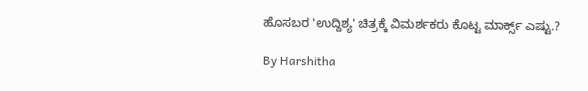ಹೊಸಬರ 'ಉದ್ದಿಶ್ಯ' ಚಿತ್ರಕ್ಕೆ ವಿಮರ್ಶಕರು ಕೊಟ್ಟ ಮಾರ್ಕ್ಸ್ ಎಷ್ಟು.?

By Harshitha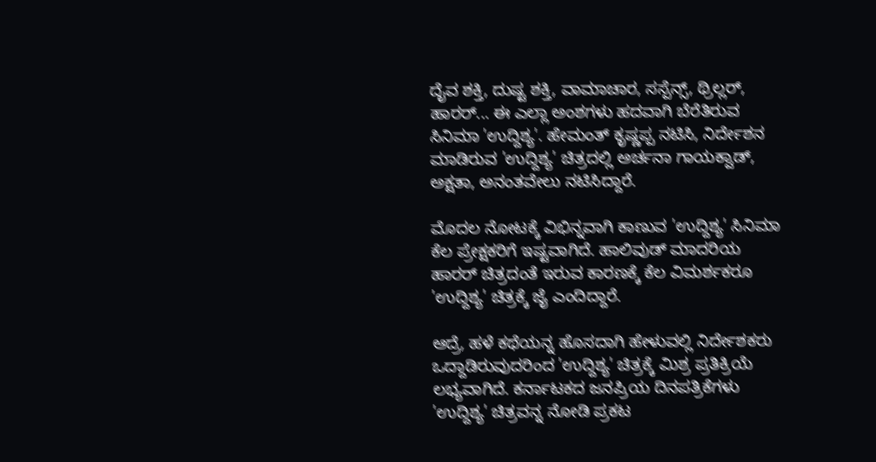ದೈವ ಶಕ್ತಿ, ದುಷ್ಟ ಶಕ್ತಿ, ವಾಮಾಚಾರ, ಸಸ್ಪೆನ್ಸ್, ಥ್ರಿಲ್ಲರ್, ಹಾರರ್... ಈ ಎಲ್ಲಾ ಅಂಶಗಳು ಹದವಾಗಿ ಬೆರೆತಿರುವ ಸಿನಿಮಾ 'ಉದ್ದಿಶ್ಯ'. ಹೇಮಂತ್ ಕೃಷ್ಣಪ್ಪ ನಟಿಸಿ, ನಿರ್ದೇಶನ ಮಾಡಿರುವ 'ಉದ್ದಿಶ್ಯ' ಚಿತ್ರದಲ್ಲಿ ಅರ್ಚನಾ ಗಾಯಕ್ವಾಡ್, ಅಕ್ಷತಾ, ಅನಂತವೇಲು ನಟಿಸಿದ್ದಾರೆ.

ಮೊದಲ ನೋಟಕ್ಕೆ ವಿಭಿನ್ನವಾಗಿ ಕಾಣುವ 'ಉದ್ದಿಶ್ಯ' ಸಿನಿಮಾ ಕೆಲ ಪ್ರೇಕ್ಷಕರಿಗೆ ಇಷ್ಟವಾಗಿದೆ. ಹಾಲಿವುಡ್ ಮಾದರಿಯ ಹಾರರ್ ಚಿತ್ರದಂತೆ ಇರುವ ಕಾರಣಕ್ಕೆ ಕೆಲ ವಿಮರ್ಶಕರೂ 'ಉದ್ದಿಶ್ಯ' ಚಿತ್ರಕ್ಕೆ ಜೈ ಎಂದಿದ್ದಾರೆ.

ಆದ್ರೆ, ಹಳೆ ಕಥೆಯನ್ನ ಹೊಸದಾಗಿ ಹೇಳುವಲ್ಲಿ ನಿರ್ದೇಶಕರು ಒದ್ದಾಡಿರುವುದರಿಂದ 'ಉದ್ದಿಶ್ಯ' ಚಿತ್ರಕ್ಕೆ ಮಿಶ್ರ ಪ್ರತಿಕ್ರಿಯೆ ಲಭ್ಯವಾಗಿದೆ. ಕರ್ನಾಟಕದ ಜನಪ್ರಿಯ ದಿನಪತ್ರಿಕೆಗಳು 'ಉದ್ದಿಶ್ಯ' ಚಿತ್ರವನ್ನ ನೋಡಿ ಪ್ರಕಟ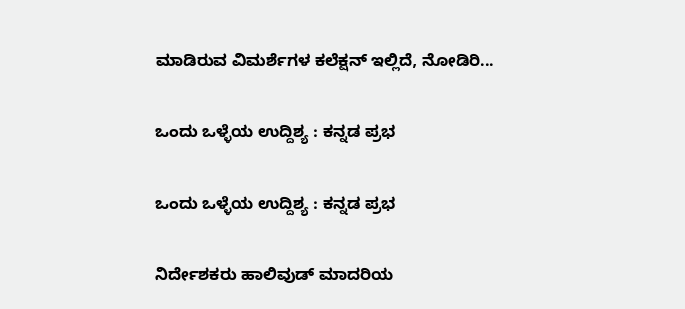ಮಾಡಿರುವ ವಿಮರ್ಶೆಗಳ ಕಲೆಕ್ಷನ್ ಇಲ್ಲಿದೆ, ನೋಡಿರಿ...

ಒಂದು ಒಳ್ಳೆಯ ಉದ್ದಿಶ್ಯ : ಕನ್ನಡ ಪ್ರಭ

ಒಂದು ಒಳ್ಳೆಯ ಉದ್ದಿಶ್ಯ : ಕನ್ನಡ ಪ್ರಭ

ನಿರ್ದೇಶಕರು ಹಾಲಿವುಡ್ ಮಾದರಿಯ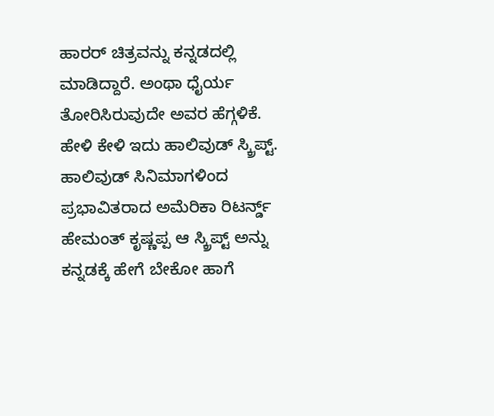ಹಾರರ್ ಚಿತ್ರವನ್ನು ಕನ್ನಡದಲ್ಲಿ ಮಾಡಿದ್ದಾರೆ. ಅಂಥಾ ಧೈರ್ಯ ತೋರಿಸಿರುವುದೇ ಅವರ ಹೆಗ್ಗಳಿಕೆ. ಹೇಳಿ ಕೇಳಿ ಇದು ಹಾಲಿವುಡ್ ಸ್ಕ್ರಿಪ್ಟ್. ಹಾಲಿವುಡ್ ಸಿನಿಮಾಗಳಿಂದ ಪ್ರಭಾವಿತರಾದ ಅಮೆರಿಕಾ ರಿಟರ್ನ್ಡ್ ಹೇಮಂತ್ ಕೃಷ್ಣಪ್ಪ ಆ ಸ್ಕ್ರಿಪ್ಟ್ ಅನ್ನು ಕನ್ನಡಕ್ಕೆ ಹೇಗೆ ಬೇಕೋ ಹಾಗೆ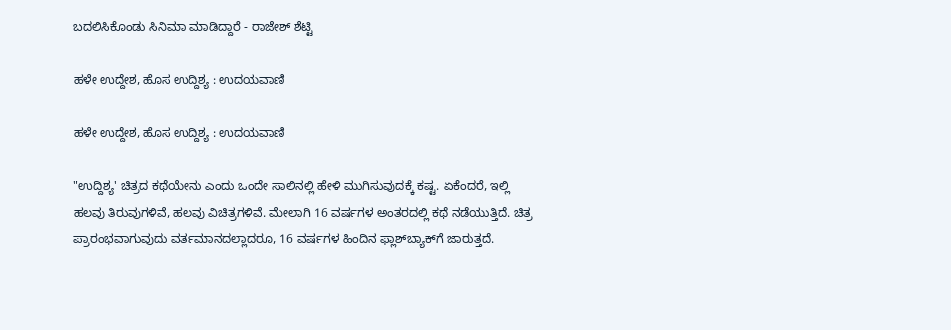ಬದಲಿಸಿಕೊಂಡು ಸಿನಿಮಾ ಮಾಡಿದ್ದಾರೆ - ರಾಜೇಶ್ ಶೆಟ್ಟಿ

ಹಳೇ ಉದ್ದೇಶ, ಹೊಸ ಉದ್ದಿಶ್ಯ : ಉದಯವಾಣಿ

ಹಳೇ ಉದ್ದೇಶ, ಹೊಸ ಉದ್ದಿಶ್ಯ : ಉದಯವಾಣಿ

"ಉದ್ದಿಶ್ಯ' ಚಿತ್ರದ ಕಥೆಯೇನು ಎಂದು ಒಂದೇ ಸಾಲಿನಲ್ಲಿ ಹೇಳಿ ಮುಗಿಸುವುದಕ್ಕೆ ಕಷ್ಟ. ಏಕೆಂದರೆ, ಇಲ್ಲಿ ಹಲವು ತಿರುವುಗಳಿವೆ, ಹಲವು ವಿಚಿತ್ರಗಳಿವೆ. ಮೇಲಾಗಿ 16 ವರ್ಷಗಳ ಅಂತರದಲ್ಲಿ ಕಥೆ ನಡೆಯುತ್ತಿದೆ. ಚಿತ್ರ ಪ್ರಾರಂಭವಾಗುವುದು ವರ್ತಮಾನದಲ್ಲಾದರೂ, 16 ವರ್ಷಗಳ ಹಿಂದಿನ ಫ್ಲಾಶ್‌ಬ್ಯಾಕ್‌ಗೆ ಜಾರುತ್ತದೆ.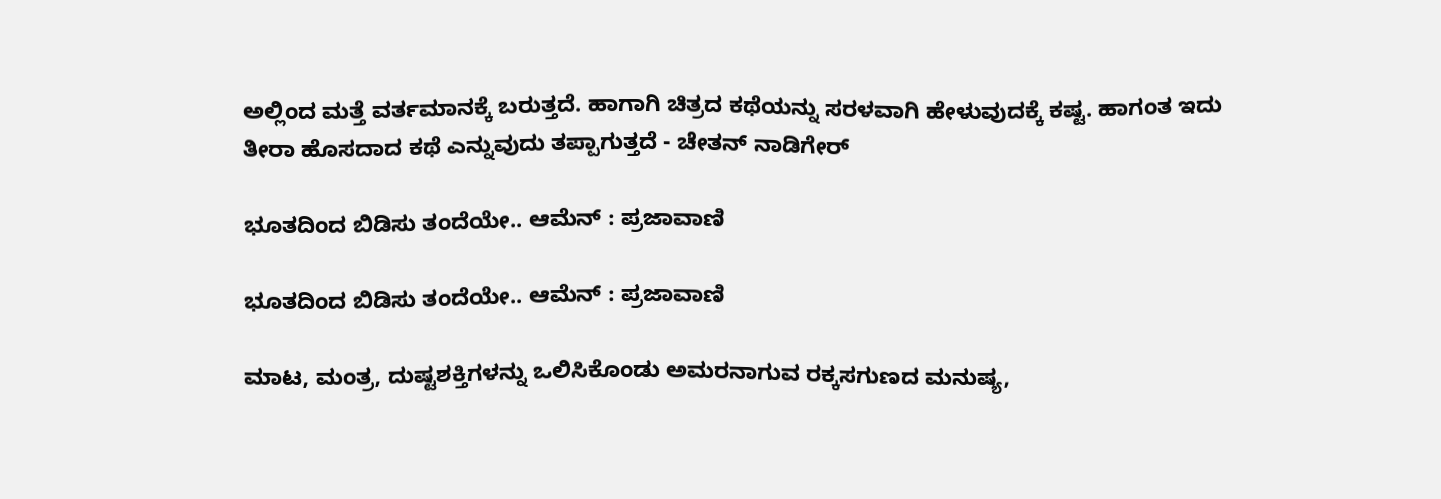ಅಲ್ಲಿಂದ ಮತ್ತೆ ವರ್ತಮಾನಕ್ಕೆ ಬರುತ್ತದೆ. ಹಾಗಾಗಿ ಚಿತ್ರದ ಕಥೆಯನ್ನು ಸರಳವಾಗಿ ಹೇಳುವುದಕ್ಕೆ ಕಷ್ಟ. ಹಾಗಂತ ಇದು ತೀರಾ ಹೊಸದಾದ ಕಥೆ ಎನ್ನುವುದು ತಪ್ಪಾಗುತ್ತದೆ - ಚೇತನ್ ನಾಡಿಗೇರ್

ಭೂತದಿಂದ ಬಿಡಿಸು ತಂದೆಯೇ.. ಆಮೆನ್ : ಪ್ರಜಾವಾಣಿ

ಭೂತದಿಂದ ಬಿಡಿಸು ತಂದೆಯೇ.. ಆಮೆನ್ : ಪ್ರಜಾವಾಣಿ

ಮಾಟ, ಮಂತ್ರ, ದುಷ್ಟಶಕ್ತಿಗಳನ್ನು ಒಲಿಸಿಕೊಂಡು ಅಮರನಾಗುವ ರಕ್ಕಸಗುಣದ ಮನುಷ್ಯ,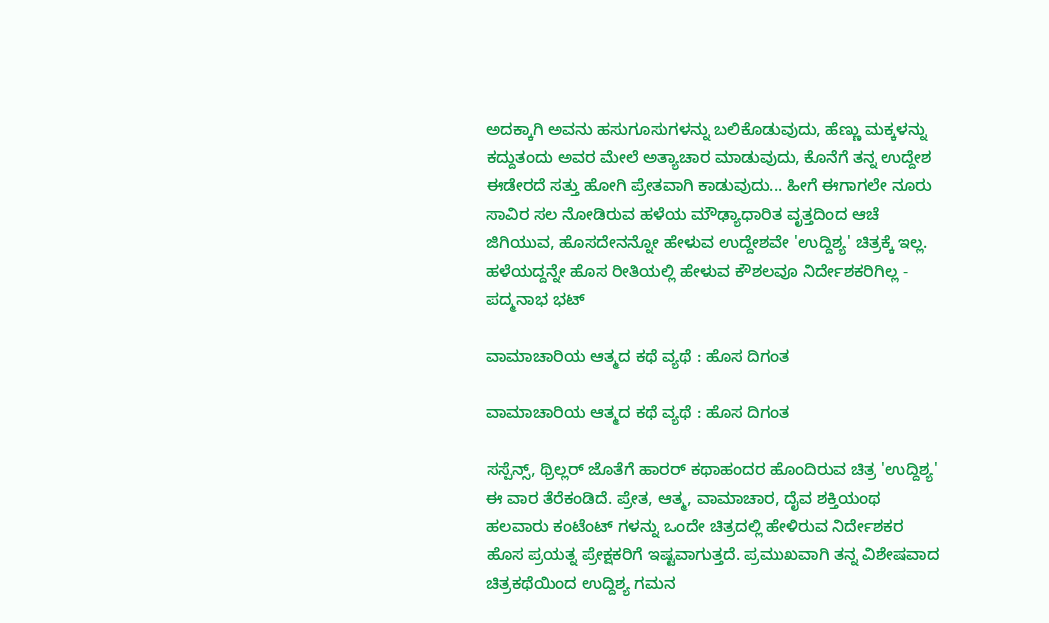ಅದಕ್ಕಾಗಿ ಅವನು ಹಸುಗೂಸುಗಳನ್ನು ಬಲಿಕೊಡುವುದು, ಹೆಣ್ಣು ಮಕ್ಕಳನ್ನು ಕದ್ದುತಂದು ಅವರ ಮೇಲೆ ಅತ್ಯಾಚಾರ ಮಾಡುವುದು, ಕೊನೆಗೆ ತನ್ನ ಉದ್ದೇಶ ಈಡೇರದೆ ಸತ್ತು ಹೋಗಿ ಪ್ರೇತವಾಗಿ ಕಾಡುವುದು... ಹೀಗೆ ಈಗಾಗಲೇ ನೂರು ಸಾವಿರ ಸಲ ನೋಡಿರುವ ಹಳೆಯ ಮೌಢ್ಯಾಧಾರಿತ ವೃತ್ತದಿಂದ ಆಚೆ ಜಿಗಿಯುವ, ಹೊಸದೇನನ್ನೋ ಹೇಳುವ ಉದ್ದೇಶವೇ 'ಉದ್ದಿಶ್ಯ' ಚಿತ್ರಕ್ಕೆ ಇಲ್ಲ. ಹಳೆಯದ್ದನ್ನೇ ಹೊಸ ರೀತಿಯಲ್ಲಿ ಹೇಳುವ ಕೌಶಲವೂ ನಿರ್ದೇಶಕರಿಗಿಲ್ಲ - ಪದ್ಮನಾಭ ಭಟ್

ವಾಮಾಚಾರಿಯ ಆತ್ಮದ ಕಥೆ ವ್ಯಥೆ : ಹೊಸ ದಿಗಂತ

ವಾಮಾಚಾರಿಯ ಆತ್ಮದ ಕಥೆ ವ್ಯಥೆ : ಹೊಸ ದಿಗಂತ

ಸಸ್ಪೆನ್ಸ್, ಥ್ರಿಲ್ಲರ್ ಜೊತೆಗೆ ಹಾರರ್ ಕಥಾಹಂದರ ಹೊಂದಿರುವ ಚಿತ್ರ 'ಉದ್ದಿಶ್ಯ' ಈ ವಾರ ತೆರೆಕಂಡಿದೆ. ಪ್ರೇತ, ಆತ್ಮ, ವಾಮಾಚಾರ, ದೈವ ಶಕ್ತಿಯಂಥ ಹಲವಾರು ಕಂಟೆಂಟ್ ಗಳನ್ನು ಒಂದೇ ಚಿತ್ರದಲ್ಲಿ ಹೇಳಿರುವ ನಿರ್ದೇಶಕರ ಹೊಸ ಪ್ರಯತ್ನ ಪ್ರೇಕ್ಷಕರಿಗೆ ಇಷ್ಟವಾಗುತ್ತದೆ. ಪ್ರಮುಖವಾಗಿ ತನ್ನ ವಿಶೇಷವಾದ ಚಿತ್ರಕಥೆಯಿಂದ ಉದ್ದಿಶ್ಯ ಗಮನ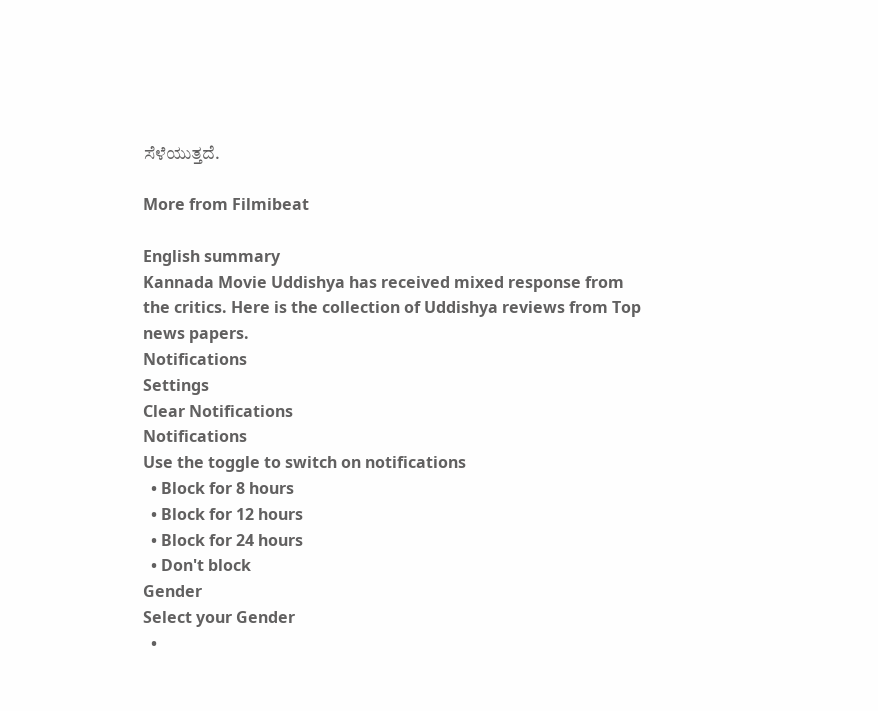ಸೆಳೆಯುತ್ತದೆ.

More from Filmibeat

English summary
Kannada Movie Uddishya has received mixed response from the critics. Here is the collection of Uddishya reviews from Top news papers.
Notifications
Settings
Clear Notifications
Notifications
Use the toggle to switch on notifications
  • Block for 8 hours
  • Block for 12 hours
  • Block for 24 hours
  • Don't block
Gender
Select your Gender
  •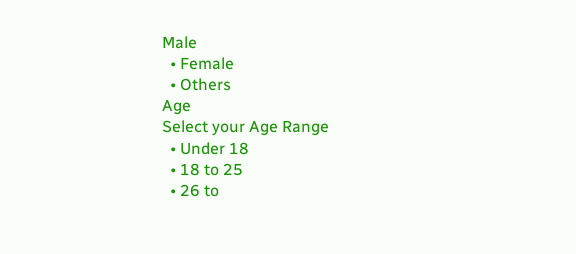Male
  • Female
  • Others
Age
Select your Age Range
  • Under 18
  • 18 to 25
  • 26 to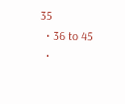35
  • 36 to 45
  •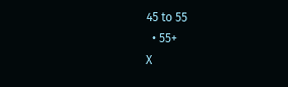45 to 55
  • 55+
X